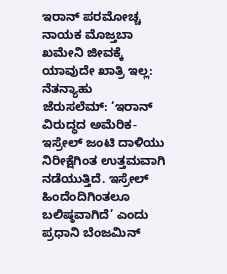ಇರಾನ್ ಪರಮೋಚ್ಚ ನಾಯಕ ಮೊಜ್ತಬಾ ಖಮೇನಿ ಜೀವಕ್ಕೆ ಯಾವುದೇ ಖಾತ್ರಿ ಇಲ್ಲ: ನೆತನ್ಯಾಹು
ಜೆರುಸಲೆಮ್: ‘ಇರಾನ್ ವಿರುದ್ಧದ ಅಮೆರಿಕ-ಇಸ್ರೇಲ್ ಜಂಟಿ ದಾಳಿಯು ನಿರೀಕ್ಷೆಗಿಂತ ಉತ್ತಮವಾಗಿ ನಡೆಯುತ್ತಿದೆ. ಇಸ್ರೇಲ್ ಹಿಂದೆಂದಿಗಿಂತಲೂ ಬಲಿಷ್ಠವಾಗಿದೆ’ ಎಂದು ಪ್ರಧಾನಿ ಬೆಂಜಮಿನ್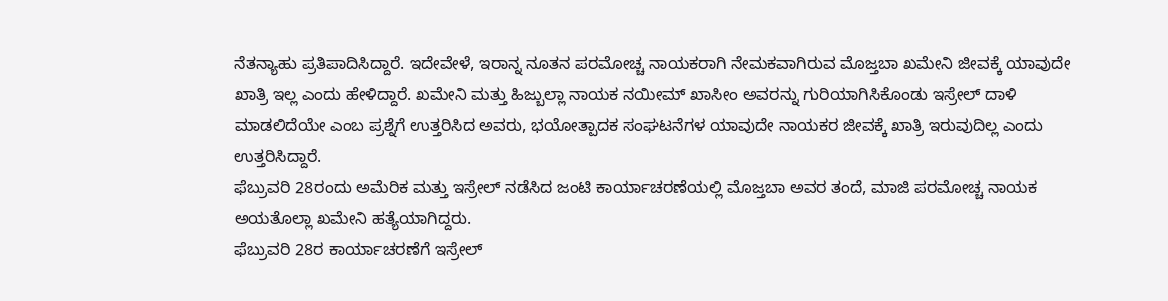ನೆತನ್ಯಾಹು ಪ್ರತಿಪಾದಿಸಿದ್ದಾರೆ. ಇದೇವೇಳೆ, ಇರಾನ್ನ ನೂತನ ಪರಮೋಚ್ಚ ನಾಯಕರಾಗಿ ನೇಮಕವಾಗಿರುವ ಮೊಜ್ತಬಾ ಖಮೇನಿ ಜೀವಕ್ಕೆ ಯಾವುದೇ ಖಾತ್ರಿ ಇಲ್ಲ ಎಂದು ಹೇಳಿದ್ದಾರೆ. ಖಮೇನಿ ಮತ್ತು ಹಿಜ್ಬುಲ್ಲಾ ನಾಯಕ ನಯೀಮ್ ಖಾಸೀಂ ಅವರನ್ನು ಗುರಿಯಾಗಿಸಿಕೊಂಡು ಇಸ್ರೇಲ್ ದಾಳಿ ಮಾಡಲಿದೆಯೇ ಎಂಬ ಪ್ರಶ್ನೆಗೆ ಉತ್ತರಿಸಿದ ಅವರು, ಭಯೋತ್ಪಾದಕ ಸಂಘಟನೆಗಳ ಯಾವುದೇ ನಾಯಕರ ಜೀವಕ್ಕೆ ಖಾತ್ರಿ ಇರುವುದಿಲ್ಲ ಎಂದು ಉತ್ತರಿಸಿದ್ದಾರೆ.
ಫೆಬ್ರುವರಿ 28ರಂದು ಅಮೆರಿಕ ಮತ್ತು ಇಸ್ರೇಲ್ ನಡೆಸಿದ ಜಂಟಿ ಕಾರ್ಯಾಚರಣೆಯಲ್ಲಿ ಮೊಜ್ತಬಾ ಅವರ ತಂದೆ, ಮಾಜಿ ಪರಮೋಚ್ಚ ನಾಯಕ ಅಯತೊಲ್ಲಾ ಖಮೇನಿ ಹತ್ಯೆಯಾಗಿದ್ದರು.
ಫೆಬ್ರುವರಿ 28ರ ಕಾರ್ಯಾಚರಣೆಗೆ ಇಸ್ರೇಲ್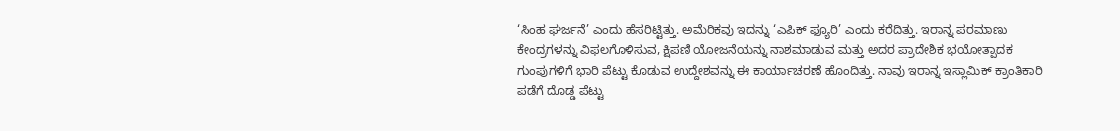‘ಸಿಂಹ ಘರ್ಜನೆ’ ಎಂದು ಹೆಸರಿಟ್ಟಿತ್ತು. ಅಮೆರಿಕವು ಇದನ್ನು ‘ಎಪಿಕ್ ಫ್ಯೂರಿ’ ಎಂದು ಕರೆದಿತ್ತು. ಇರಾನ್ನ ಪರಮಾಣು ಕೇಂದ್ರಗಳನ್ನು ವಿಫಲಗೊಳಿಸುವ, ಕ್ಷಿಪಣಿ ಯೋಜನೆಯನ್ನು ನಾಶಮಾಡುವ ಮತ್ತು ಅದರ ಪ್ರಾದೇಶಿಕ ಭಯೋತ್ಪಾದಕ ಗುಂಪುಗಳಿಗೆ ಭಾರಿ ಪೆಟ್ಟು ಕೊಡುವ ಉದ್ದೇಶವನ್ನು ಈ ಕಾರ್ಯಾಚರಣೆ ಹೊಂದಿತ್ತು. ನಾವು ಇರಾನ್ನ ಇಸ್ಲಾಮಿಕ್ ಕ್ರಾಂತಿಕಾರಿ ಪಡೆಗೆ ದೊಡ್ಡ ಪೆಟ್ಟು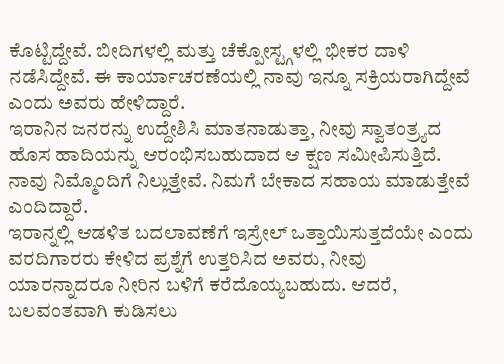ಕೊಟ್ಟಿದ್ದೇವೆ. ಬೀದಿಗಳಲ್ಲಿ ಮತ್ತು ಚೆಕ್ಪೋಸ್ಟ್ಗಳಲ್ಲಿ ಭೀಕರ ದಾಳಿ ನಡೆಸಿದ್ದೇವೆ. ಈ ಕಾರ್ಯಾಚರಣೆಯಲ್ಲಿ ನಾವು ಇನ್ನೂ ಸಕ್ರಿಯರಾಗಿದ್ದೇವೆ ಎಂದು ಅವರು ಹೇಳಿದ್ದಾರೆ.
ಇರಾನಿನ ಜನರನ್ನು ಉದ್ದೇಶಿಸಿ ಮಾತನಾಡುತ್ತಾ, ನೀವು ಸ್ವಾತಂತ್ರ್ಯದ ಹೊಸ ಹಾದಿಯನ್ನು ಆರಂಭಿಸಬಹುದಾದ ಆ ಕ್ಷಣ ಸಮೀಪಿಸುತ್ತಿದೆ. ನಾವು ನಿಮ್ಮೊಂದಿಗೆ ನಿಲ್ಲುತ್ತೇವೆ. ನಿಮಗೆ ಬೇಕಾದ ಸಹಾಯ ಮಾಡುತ್ತೇವೆ ಎಂದಿದ್ದಾರೆ.
ಇರಾನ್ನಲ್ಲಿ ಆಡಳಿತ ಬದಲಾವಣೆಗೆ ಇಸ್ರೇಲ್ ಒತ್ತಾಯಿಸುತ್ತದೆಯೇ ಎಂದು ವರದಿಗಾರರು ಕೇಳಿದ ಪ್ರಶ್ನೆಗೆ ಉತ್ತರಿಸಿದ ಅವರು, ನೀವು ಯಾರನ್ನಾದರೂ ನೀರಿನ ಬಳಿಗೆ ಕರೆದೊಯ್ಯಬಹುದು. ಆದರೆ, ಬಲವಂತವಾಗಿ ಕುಡಿಸಲು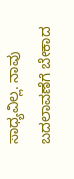ಸಾಧ್ಯವಿಲ್ಲ. ನಾವು ಬದಲಾವಣೆಗೆ ಬೇಕಾದ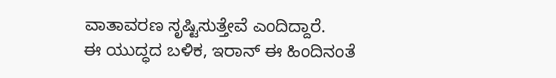ವಾತಾವರಣ ಸೃಷ್ಟಿಸುತ್ತೇವೆ ಎಂದಿದ್ದಾರೆ.
ಈ ಯುದ್ಧದ ಬಳಿಕ, ಇರಾನ್ ಈ ಹಿಂದಿನಂತೆ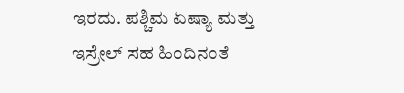ಇರದು. ಪಶ್ಚಿಮ ಏಷ್ಯಾ ಮತ್ತು ಇಸ್ರೇಲ್ ಸಹ ಹಿಂದಿನಂತೆ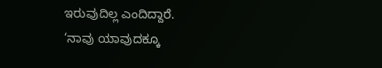ಇರುವುದಿಲ್ಲ ಎಂದಿದ್ದಾರೆ.
‘ನಾವು ಯಾವುದಕ್ಕೂ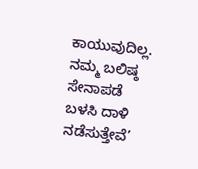ಕಾಯುವುದಿಲ್ಲ. ನಮ್ಮ ಬಲಿಷ್ಠ ಸೇನಾಪಡೆ ಬಳಸಿ ದಾಳಿ ನಡೆಸುತ್ತೇವೆ’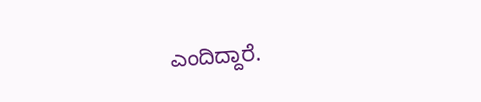ಎಂದಿದ್ದಾರೆ.